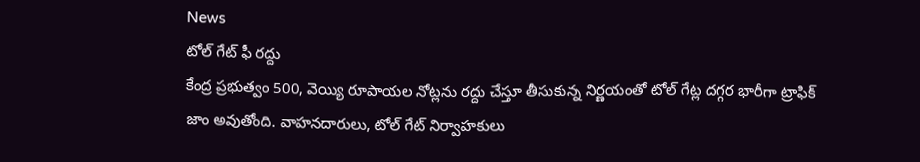News
టోల్ గేట్ ఫీ రద్దు
కేంద్ర ప్రభుత్వం 500, వెయ్యి రూపాయల నోట్లను రద్దు చేస్తూ తీసుకున్న నిర్ణయంతో టోల్ గేట్ల దగ్గర భారీగా ట్రాఫిక్ జాం అవుతోంది. వాహనదారులు, టోల్ గేట్ నిర్వాహకులు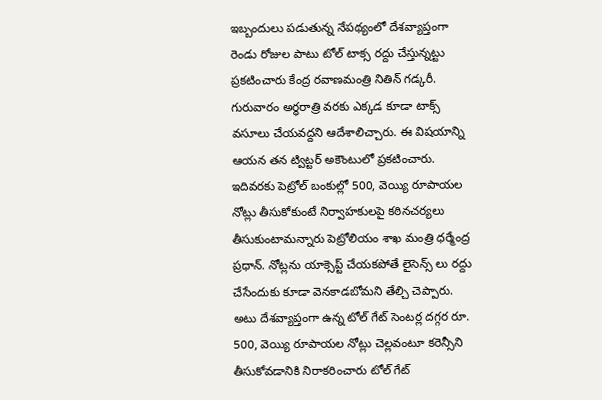ఇబ్బందులు పడుతున్న నేపథ్యంలో దేశవ్యాప్తంగా రెండు రోజుల పాటు టోల్ టాక్స రద్దు చేస్తున్నట్టు ప్రకటించారు కేంద్ర రవాణమంత్రి నితిన్ గడ్కరీ. గురువారం అర్ధరాత్రి వరకు ఎక్కడ కూడా టాక్స్ వసూలు చేయవద్దని ఆదేశాలిచ్చారు. ఈ విషయాన్ని ఆయన తన ట్విట్టర్ అకౌంటులో ప్రకటించారు. ఇదివరకు పెట్రోల్ బంకుల్లో 500, వెయ్యి రూపాయల నోట్లు తీసుకోకుంటే నిర్వాహకులపై కఠినచర్యలు తీసుకుంటామన్నారు పెట్రోలియం శాఖ మంత్రి ధర్మేంద్ర ప్రధాన్. నోట్లను యాక్సెప్ట్ చేయకపోతే లైసెన్స్ లు రద్దు చేసేందుకు కూడా వెనకాడబోమని తేల్చి చెప్పారు. అటు దేశవ్యాప్తంగా ఉన్న టోల్ గేట్ సెంటర్ల దగ్గర రూ. 500, వెయ్యి రూపాయల నోట్లు చెల్లవంటూ కరెన్సీని తీసుకోవడానికి నిరాకరించారు టోల్ గేట్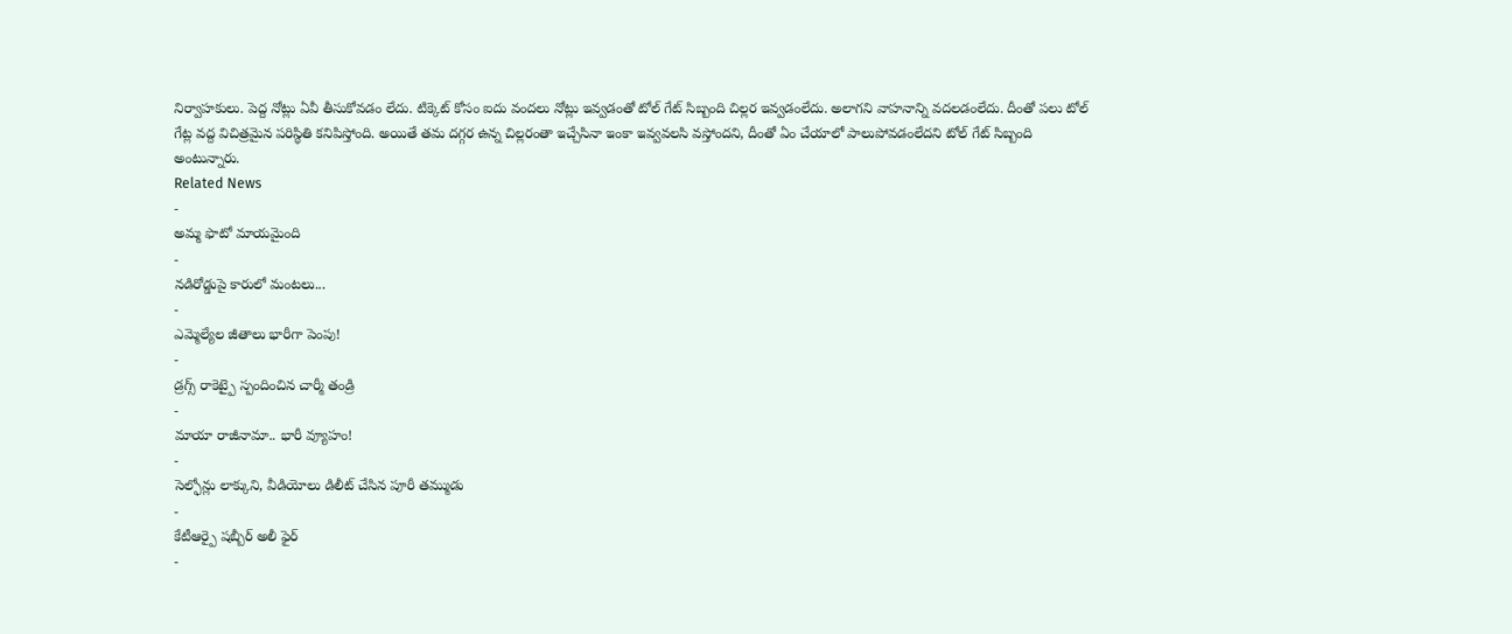నిర్వాహకులు. పెద్ద నోట్లు ఏవీ తీసుకోవడం లేదు. టిక్కెట్ కోసం ఐదు వందలు నోట్లు ఇవ్వడంతో టోల్ గేట్ సిబ్బంది చిల్లర ఇవ్వడంలేదు. అలాగని వాహనాన్ని వదలడంలేదు. దీంతో పలు టోల్ గేట్ల వద్ద విచిత్రమైన పరిస్థితి కనిపిస్తోంది. అయితే తమ దగ్గర ఉన్న చిల్లరంతా ఇచ్చేసినా ఇంకా ఇవ్వవలసి వస్తోందని, దీంతో ఏం చేయాలో పాలుపోవడంలేదని టోల్ గేట్ సిబ్బంది అంటున్నారు.
Related News
-
అమ్మ ఫొటో మాయమైంది
-
నడిరోడ్డుపై కారులో మంటలు...
-
ఎమ్మెల్యేల జీతాలు భారీగా పెంపు!
-
డ్రగ్స్ రాకెట్పై స్పందించిన చార్మీ తండ్రి
-
మాయా రాజీనామా.. భారీ వ్యూహం!
-
సెల్ఫోన్లు లాక్కుని, వీడియోలు డిలీట్ చేసిన పూరీ తమ్ముడు
-
కేటీఆర్పై షబ్బీర్ అలీ ఫైర్
-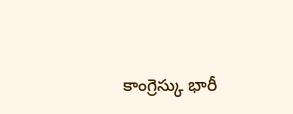కాంగ్రెస్కు భారీ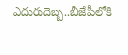ఎదురుదెబ్బ..బీజేపీలోకి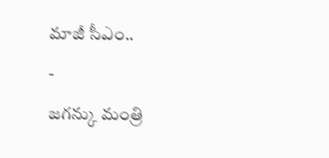మాజీ సీఎం..
-
జగన్కు మంత్రి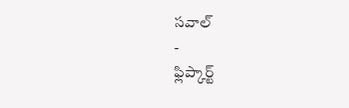సవాల్
-
ఫ్లిప్కార్ట్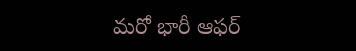మరో భారీ ఆఫర్